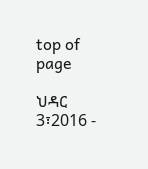top of page

ህዳር 3፣2016 -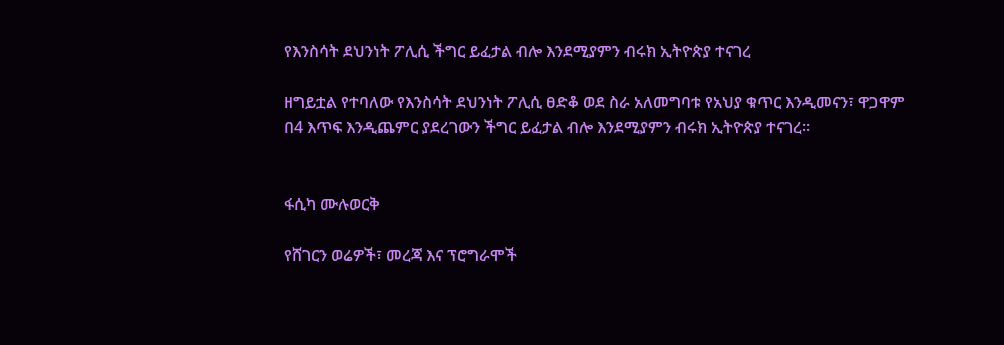የእንስሳት ደህንነት ፖሊሲ ችግር ይፈታል ብሎ እንደሚያምን ብሩክ ኢትዮጵያ ተናገረ

ዘግይቷል የተባለው የእንስሳት ደህንነት ፖሊሲ ፀድቆ ወደ ስራ አለመግባቱ የአህያ ቁጥር እንዲመናን፣ ዋጋዋም በ4 እጥፍ እንዲጨምር ያደረገውን ችግር ይፈታል ብሎ እንደሚያምን ብሩክ ኢትዮጵያ ተናገረ፡፡


ፋሲካ ሙሉወርቅ

የሸገርን ወሬዎች፣ መረጃ እና ፕሮግራሞች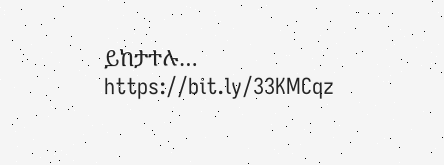ይከታተሉ… https://bit.ly/33KMCqz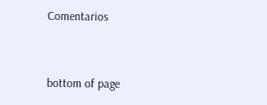Comentarios


bottom of page